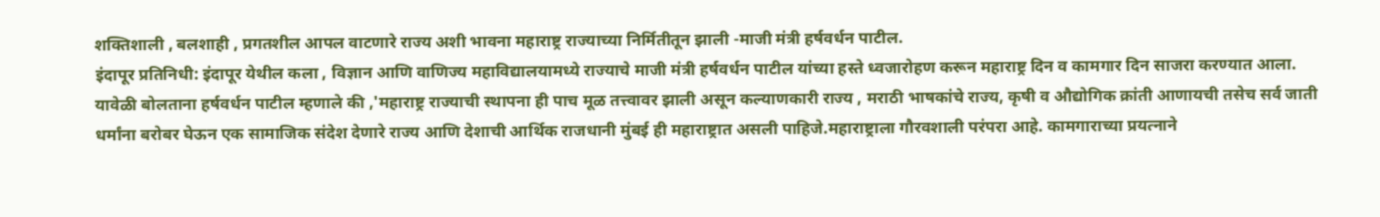शक्तिशाली , बलशाही , प्रगतशील आपल वाटणारे राज्य अशी भावना महाराष्ट्र राज्याच्या निर्मितीतून झाली -माजी मंत्री हर्षवर्धन पाटील.
इंदापूर प्रतिनिधी: इंदापूर येथील कला , विज्ञान आणि वाणिज्य महाविद्यालयामध्ये राज्याचे माजी मंत्री हर्षवर्धन पाटील यांच्या हस्ते ध्वजारोहण करून महाराष्ट्र दिन व कामगार दिन साजरा करण्यात आला.
यावेळी बोलताना हर्षवर्धन पाटील म्हणाले की ,'महाराष्ट्र राज्याची स्थापना ही पाच मूळ तत्त्वावर झाली असून कल्याणकारी राज्य , मराठी भाषकांचे राज्य, कृषी व औद्योगिक क्रांती आणायची तसेच सर्व जाती धर्मांना बरोबर घेऊन एक सामाजिक संदेश देणारे राज्य आणि देशाची आर्थिक राजधानी मुंबई ही महाराष्ट्रात असली पाहिजे.महाराष्ट्राला गौरवशाली परंपरा आहे. कामगाराच्या प्रयत्नाने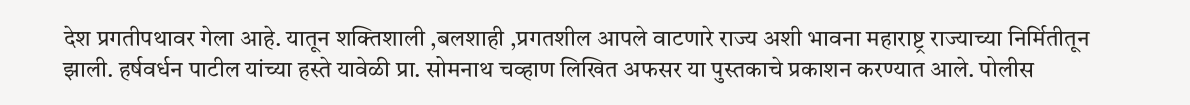देश प्रगतीपथावर गेला आहे. यातून शक्तिशाली ,बलशाही ,प्रगतशील आपले वाटणारे राज्य अशी भावना महाराष्ट्र राज्याच्या निर्मितीतून झाली. हर्षवर्धन पाटील यांच्या हस्ते यावेळी प्रा. सोमनाथ चव्हाण लिखित अफसर या पुस्तकाचे प्रकाशन करण्यात आले. पोलीस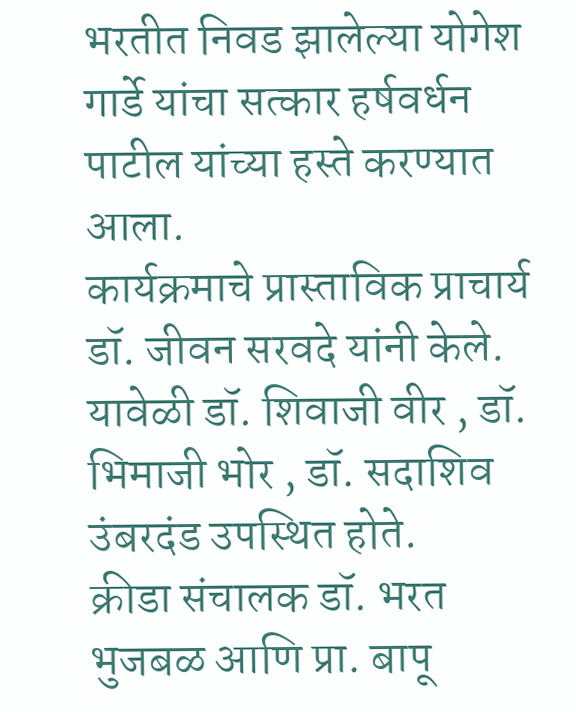भरतीत निवड झालेल्या योगेश गार्डे यांचा सत्कार हर्षवर्धन पाटील यांच्या हस्ते करण्यात आला.
कार्यक्रमाचे प्रास्ताविक प्राचार्य डॉ. जीवन सरवदे यांनी केले.
यावेळी डॉ. शिवाजी वीर , डॉ. भिमाजी भोर , डॉ. सदाशिव उंबरदंड उपस्थित होते.
क्रीडा संचालक डॉ. भरत भुजबळ आणि प्रा. बापू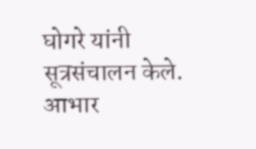घोगरे यांनी सूत्रसंचालन केले. आभार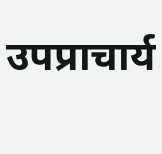उपप्राचार्य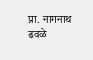प्रा. नागनाथ ढवळे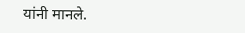यांनी मानले.